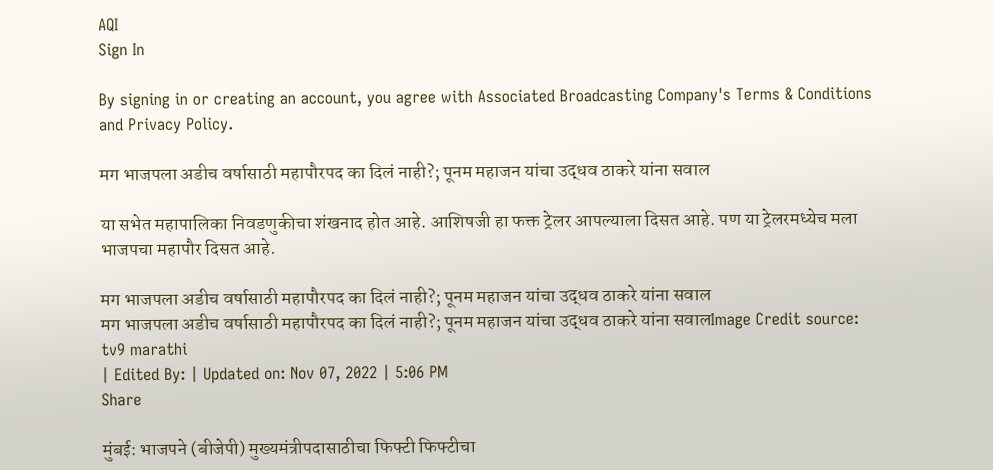AQI
Sign In

By signing in or creating an account, you agree with Associated Broadcasting Company's Terms & Conditions and Privacy Policy.

मग भाजपला अडीच वर्षासाठी महापौरपद का दिलं नाही?; पूनम महाजन यांचा उद्धव ठाकरे यांना सवाल

या सभेत महापालिका निवडणुकीचा शंखनाद होत आहे. आशिषजी हा फक्त ट्रेलर आपल्याला दिसत आहे. पण या ट्रेलरमध्येच मला भाजपचा महापौर दिसत आहे.

मग भाजपला अडीच वर्षासाठी महापौरपद का दिलं नाही?; पूनम महाजन यांचा उद्धव ठाकरे यांना सवाल
मग भाजपला अडीच वर्षासाठी महापौरपद का दिलं नाही?; पूनम महाजन यांचा उद्धव ठाकरे यांना सवालImage Credit source: tv9 marathi
| Edited By: | Updated on: Nov 07, 2022 | 5:06 PM
Share

मुंबई: भाजपने (बीजेपी) मुख्यमंत्रीपदासाठीचा फिफ्टी फिफ्टीचा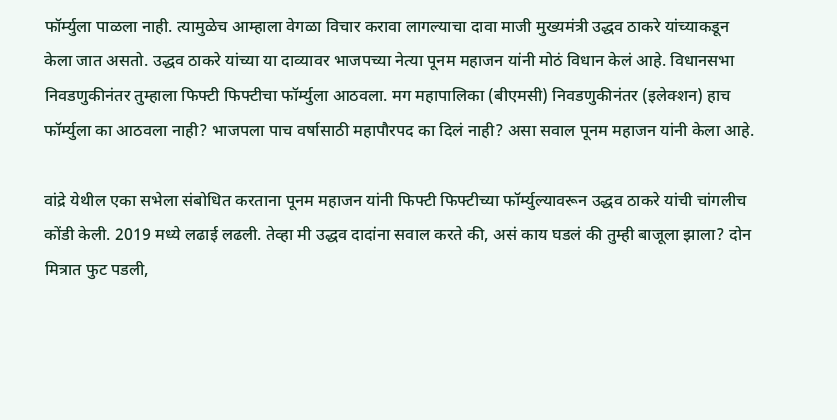फॉर्म्युला पाळला नाही. त्यामुळेच आम्हाला वेगळा विचार करावा लागल्याचा दावा माजी मुख्यमंत्री उद्धव ठाकरे यांच्याकडून केला जात असतो. उद्धव ठाकरे यांच्या या दाव्यावर भाजपच्या नेत्या पूनम महाजन यांनी मोठं विधान केलं आहे. विधानसभा निवडणुकीनंतर तुम्हाला फिफ्टी फिफ्टीचा फॉर्म्युला आठवला. मग महापालिका (बीएमसी) निवडणुकीनंतर (इलेक्शन) हाच फॉर्म्युला का आठवला नाही? भाजपला पाच वर्षासाठी महापौरपद का दिलं नाही? असा सवाल पूनम महाजन यांनी केला आहे.

वांद्रे येथील एका सभेला संबोधित करताना पूनम महाजन यांनी फिफ्टी फिफ्टीच्या फॉर्म्युल्यावरून उद्धव ठाकरे यांची चांगलीच कोंडी केली. 2019 मध्ये लढाई लढली. तेव्हा मी उद्धव दादांना सवाल करते की, असं काय घडलं की तुम्ही बाजूला झाला? दोन मित्रात फुट पडली,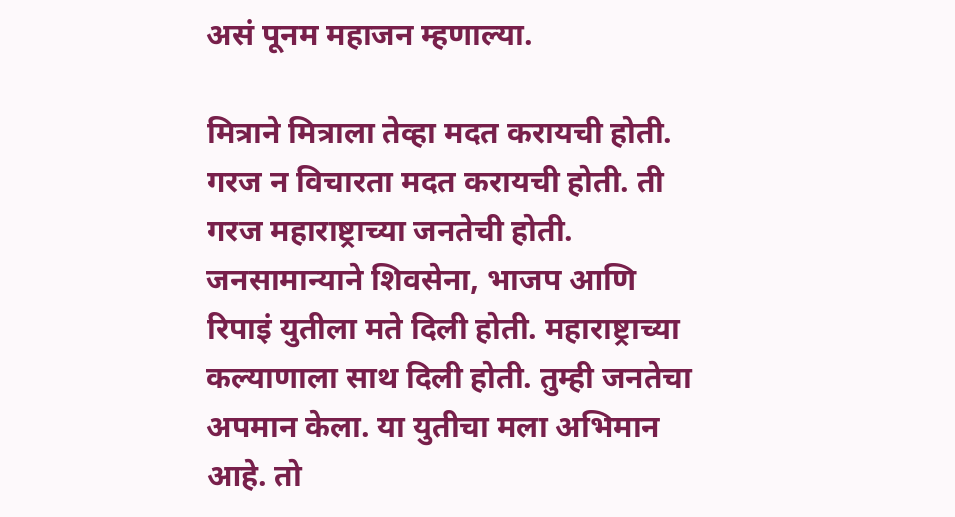असं पूनम महाजन म्हणाल्या.

मित्राने मित्राला तेव्हा मदत करायची होती. गरज न विचारता मदत करायची होती. ती गरज महाराष्ट्राच्या जनतेची होती. जनसामान्याने शिवसेना, भाजप आणि रिपाइं युतीला मते दिली होती. महाराष्ट्राच्या कल्याणाला साथ दिली होती. तुम्ही जनतेचा अपमान केला. या युतीचा मला अभिमान आहे. तो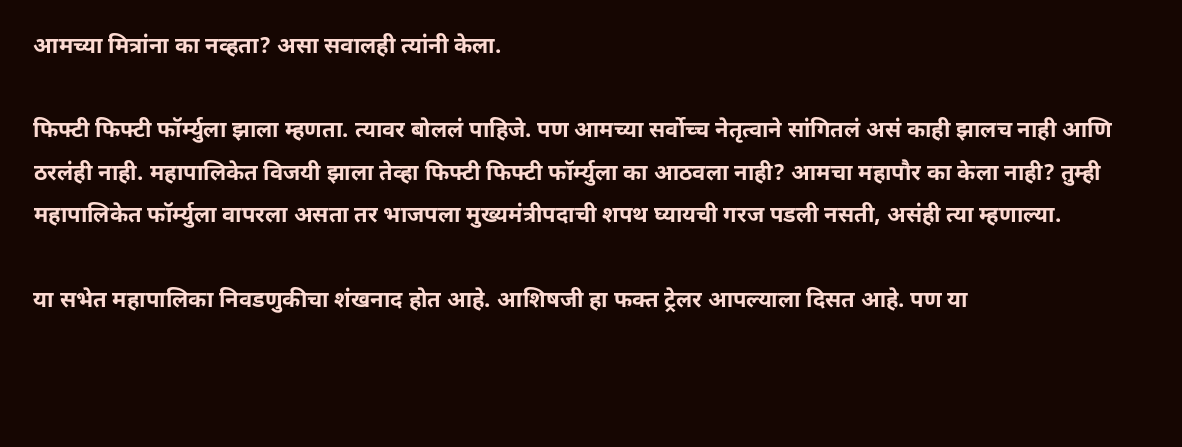आमच्या मित्रांना का नव्हता? असा सवालही त्यांनी केला.

फिफ्टी फिफ्टी फॉर्म्युला झाला म्हणता. त्यावर बोललं पाहिजे. पण आमच्या सर्वोच्च नेतृत्वाने सांगितलं असं काही झालच नाही आणि ठरलंही नाही. महापालिकेत विजयी झाला तेव्हा फिफ्टी फिफ्टी फॉर्म्युला का आठवला नाही? आमचा महापौर का केला नाही? तुम्ही महापालिकेत फॉर्म्युला वापरला असता तर भाजपला मुख्यमंत्रीपदाची शपथ घ्यायची गरज पडली नसती, असंही त्या म्हणाल्या.

या सभेत महापालिका निवडणुकीचा शंखनाद होत आहे. आशिषजी हा फक्त ट्रेलर आपल्याला दिसत आहे. पण या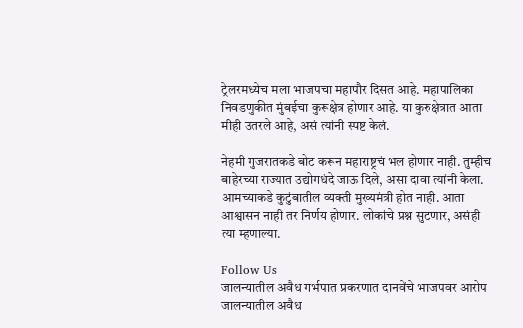ट्रेलरमध्येच मला भाजपचा महापौर दिसत आहे. महापालिका निवडणुकीत मुंबईचा कुरूक्षेत्र होणार आहे. या कुरुक्षेत्रात आता मीही उतरले आहे, असं त्यांनी स्पष्ट केलं.

नेहमी गुजरातकडे बोट करून महाराष्ट्रचं भल होणार नाही. तुम्हीच बाहेरच्या राज्यात उद्योगधंदे जाऊ दिले, असा दावा त्यांनी केला. आमच्याकडे कुटुंबातील व्यक्ती मुख्यमंत्री होत नाही. आता आश्वासन नाही तर निर्णय होणार. लोकांचे प्रश्न सुटणार, असंही त्या म्हणाल्या.

Follow Us
जालन्यातील अवैध गर्भपात प्रकरणात दानवेंचे भाजपवर आरोप
जालन्यातील अवैध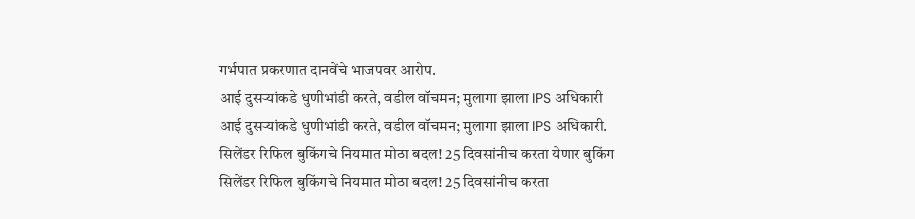गर्भपात प्रकरणात दानवेंचे भाजपवर आरोप.
आई दुसऱ्यांकडे धुणीभांडी करते, वडील वॉचमन; मुलागा झाला IPS अधिकारी
आई दुसऱ्यांकडे धुणीभांडी करते, वडील वॉचमन; मुलागा झाला IPS अधिकारी.
सिलेंडर रिफिल बुकिंगचे नियमात मोठा बदल! 25 दिवसांनीच करता येणार बुकिंग
सिलेंडर रिफिल बुकिंगचे नियमात मोठा बदल! 25 दिवसांनीच करता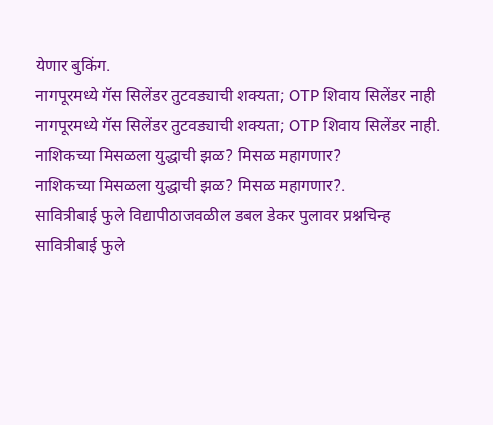येणार बुकिंग.
नागपूरमध्ये गॅस सिलेंडर तुटवड्याची शक्यता; OTP शिवाय सिलेंडर नाही
नागपूरमध्ये गॅस सिलेंडर तुटवड्याची शक्यता; OTP शिवाय सिलेंडर नाही.
नाशिकच्या मिसळला युद्धाची झळ? मिसळ महागणार?
नाशिकच्या मिसळला युद्धाची झळ? मिसळ महागणार?.
सावित्रीबाई फुले विद्यापीठाजवळील डबल डेकर पुलावर प्रश्नचिन्ह
सावित्रीबाई फुले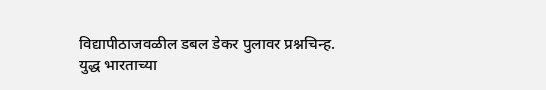विद्यापीठाजवळील डबल डेकर पुलावर प्रश्नचिन्ह.
युद्ध भारताच्या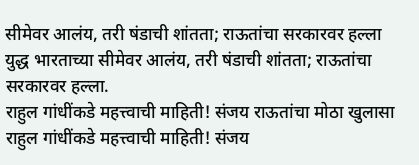सीमेवर आलंय, तरी षंडाची शांतता; राऊतांचा सरकारवर हल्ला
युद्ध भारताच्या सीमेवर आलंय, तरी षंडाची शांतता; राऊतांचा सरकारवर हल्ला.
राहुल गांधींकडे महत्त्वाची माहिती! संजय राऊतांचा मोठा खुलासा
राहुल गांधींकडे महत्त्वाची माहिती! संजय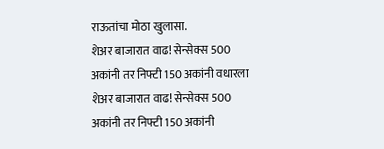राऊतांचा मोठा खुलासा.
शेअर बाजारात वाढ! सेन्सेक्स 500 अकांनी तर निफ्टी 150 अकांनी वधारला
शेअर बाजारात वाढ! सेन्सेक्स 500 अकांनी तर निफ्टी 150 अकांनी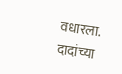वधारला.
दादांच्या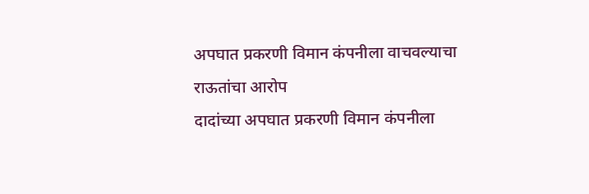अपघात प्रकरणी विमान कंपनीला वाचवल्याचा राऊतांचा आरोप
दादांच्या अपघात प्रकरणी विमान कंपनीला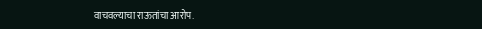वाचवल्याचा राऊतांचा आरोप.